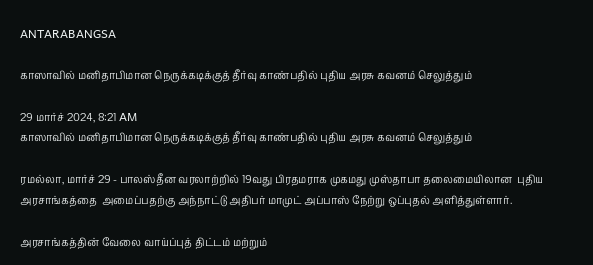ANTARABANGSA

காஸாவில் மனிதாபிமான நெருக்கடிக்குத் தீர்வு காண்பதில் புதிய அரசு கவனம் செலுத்தும்

29 மார்ச் 2024, 8:21 AM
காஸாவில் மனிதாபிமான நெருக்கடிக்குத் தீர்வு காண்பதில் புதிய அரசு கவனம் செலுத்தும்

ரமல்லா, மார்ச் 29 - பாலஸ்தீன வரலாற்றில் 19வது பிரதமராக முகமது முஸ்தாபா தலைமையிலான  புதிய அரசாங்கத்தை  அமைப்பதற்கு அந்நாட்டு அதிபர் மாமுட் அப்பாஸ் நேற்று ஒப்புதல் அளித்துள்ளார்.

அரசாங்கத்தின் வேலை வாய்ப்புத் திட்டம் மற்றும்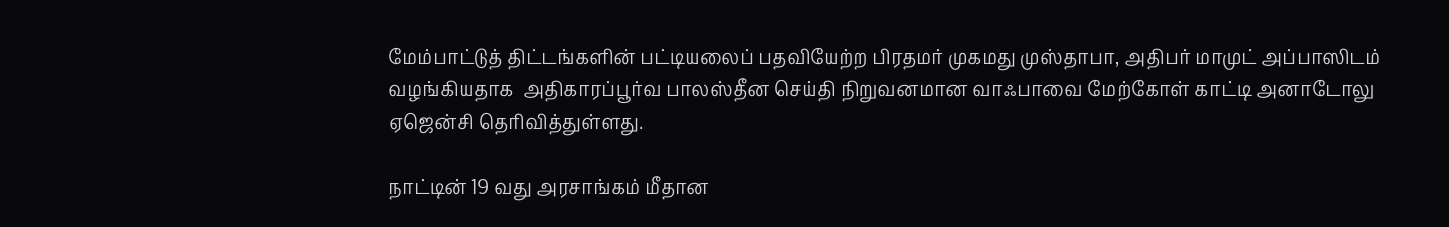மேம்பாட்டுத் திட்டங்களின் பட்டியலைப் பதவியேற்ற பிரதமர் முகமது முஸ்தாபா, அதிபர் மாமுட் அப்பாஸிடம் வழங்கியதாக  அதிகாரப்பூர்வ பாலஸ்தீன செய்தி நிறுவனமான வாஃபாவை மேற்கோள் காட்டி அனாடோலு ஏஜென்சி தெரிவித்துள்ளது.

நாட்டின் 19 வது அரசாங்கம் மீதான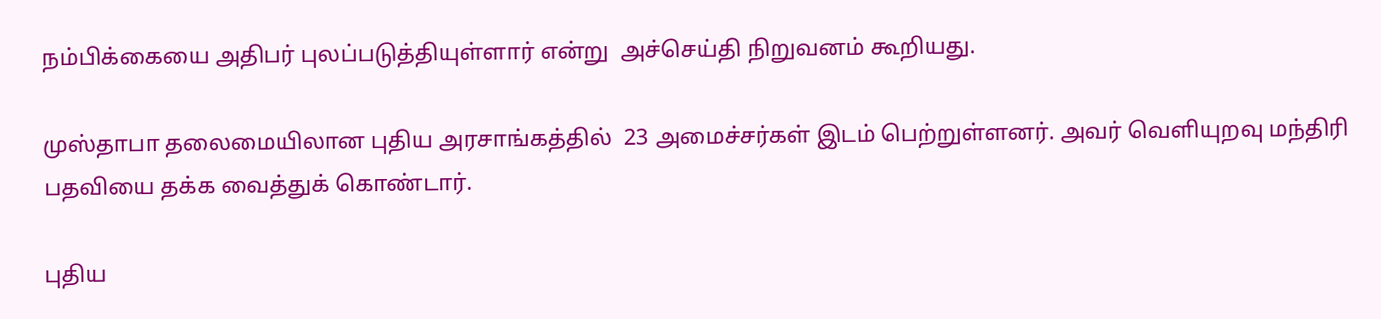நம்பிக்கையை அதிபர் புலப்படுத்தியுள்ளார் என்று  அச்செய்தி நிறுவனம் கூறியது.

முஸ்தாபா தலைமையிலான புதிய அரசாங்கத்தில்  23 அமைச்சர்கள் இடம் பெற்றுள்ளனர். அவர் வெளியுறவு மந்திரி பதவியை தக்க வைத்துக் கொண்டார்.

புதிய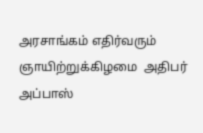அரசாங்கம் எதிர்வரும் ஞாயிற்றுக்கிழமை  அதிபர் அப்பாஸ்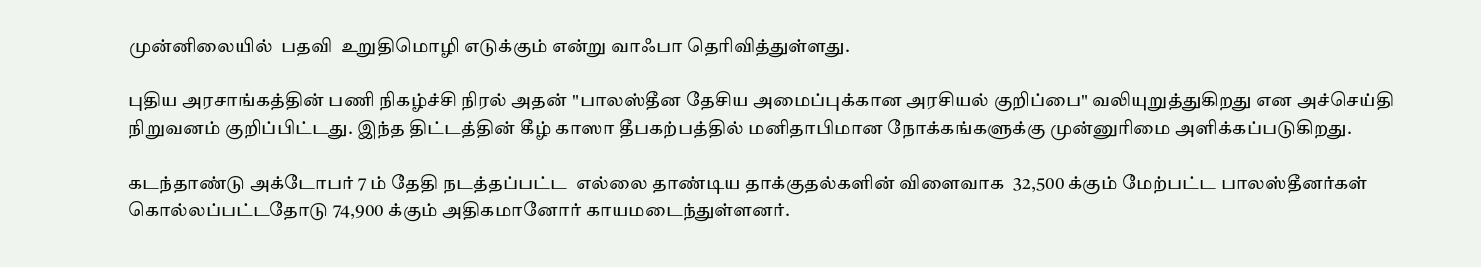முன்னிலையில்  பதவி  உறுதிமொழி எடுக்கும் என்று வாஃபா தெரிவித்துள்ளது.

புதிய அரசாங்கத்தின் பணி நிகழ்ச்சி நிரல் அதன் "பாலஸ்தீன தேசிய அமைப்புக்கான அரசியல் குறிப்பை" வலியுறுத்துகிறது என அச்செய்தி நிறுவனம் குறிப்பிட்டது. இந்த திட்டத்தின் கீழ் காஸா தீபகற்பத்தில் மனிதாபிமான நோக்கங்களுக்கு முன்னுரிமை அளிக்கப்படுகிறது.

கடந்தாண்டு அக்டோபர் 7 ம் தேதி நடத்தப்பட்ட  எல்லை தாண்டிய தாக்குதல்களின் விளைவாக  32,500 க்கும் மேற்பட்ட பாலஸ்தீனர்கள் கொல்லப்பட்டதோடு 74,900 க்கும் அதிகமானோர் காயமடைந்துள்ளனர்.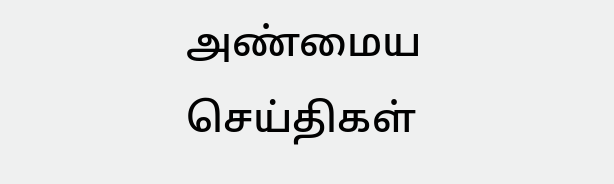அண்மைய செய்திகள்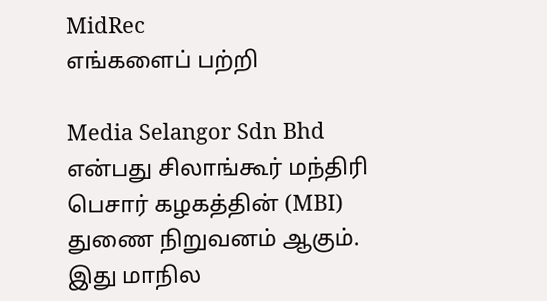MidRec
எங்களைப் பற்றி

Media Selangor Sdn Bhd என்பது சிலாங்கூர் மந்திரி பெசார் கழகத்தின் (MBI) துணை நிறுவனம் ஆகும். இது மாநில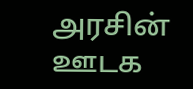அரசின் ஊடக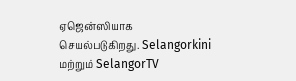ஏஜென்ஸியாக செயல்படுகிறது. Selangorkini மற்றும் SelangorTV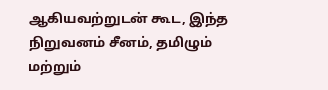ஆகியவற்றுடன் கூட, இந்த நிறுவனம் சீனம், தமிழும் மற்றும்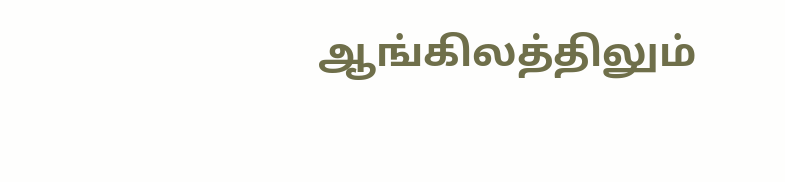ஆங்கிலத்திலும்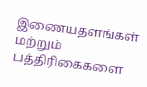இணையதளங்கள் மற்றும் பத்திரிகைகளை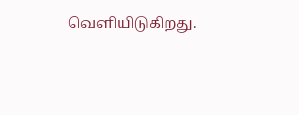வெளியிடுகிறது.